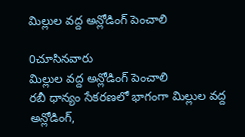మిల్లుల వద్ద అన్లోడింగ్ పెంచాలి

0చూసినవారు
మిల్లుల వద్ద అన్లోడింగ్ పెంచాలి
రబీ ధాన్యం సేకరణలో భాగంగా మిల్లుల వద్ద అన్లోడింగ్,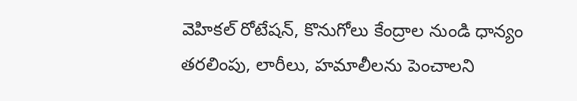వెహికల్ రోటేషన్, కొనుగోలు కేంద్రాల నుండి ధాన్యం తరలింపు, లారీలు, హమాలీలను పెంచాలని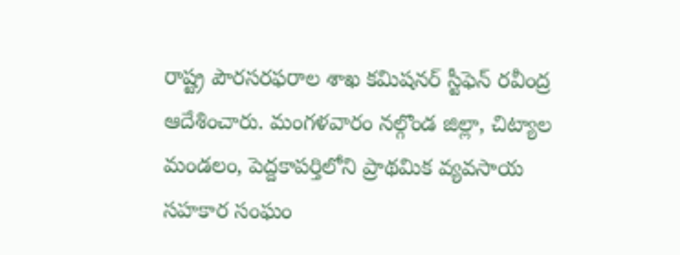రాష్ట్ర పౌరసరఫరాల శాఖ కమిషనర్ స్టీఫెన్ రవీంద్ర ఆదేశించారు. మంగళవారం నల్గొండ జిల్లా, చిట్యాల మండలం, పెద్దకాపర్తిలోని ప్రాథమిక వ్యవసాయ సహకార సంఘం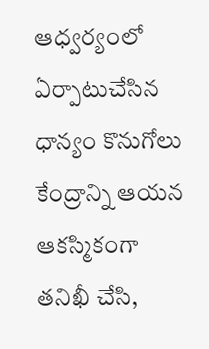ఆధ్వర్యంలో ఏర్పాటుచేసిన ధాన్యం కొనుగోలు కేంద్రాన్ని ఆయన ఆకస్మికంగా తనిఖీ చేసి,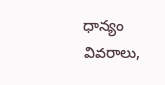ధాన్యం వివరాలు,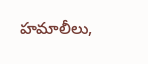హమాలీలు,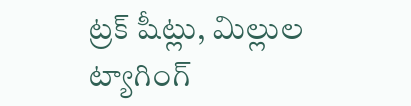ట్రక్ షీట్లు, మిల్లుల ట్యాగింగ్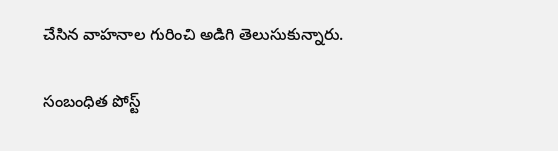చేసిన వాహనాల గురించి అడిగి తెలుసుకున్నారు.

సంబంధిత పోస్ట్